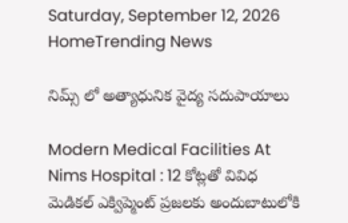Saturday, September 12, 2026
HomeTrending News

నిమ్స్ లో అత్యాధునిక వైద్య సదుపాయాలు

Modern Medical Facilities At Nims Hospital : 12 కోట్లతో వివిధ మెడికల్ ఎక్విప్మెంట్ ప్రజలకు అందుబాటులోకి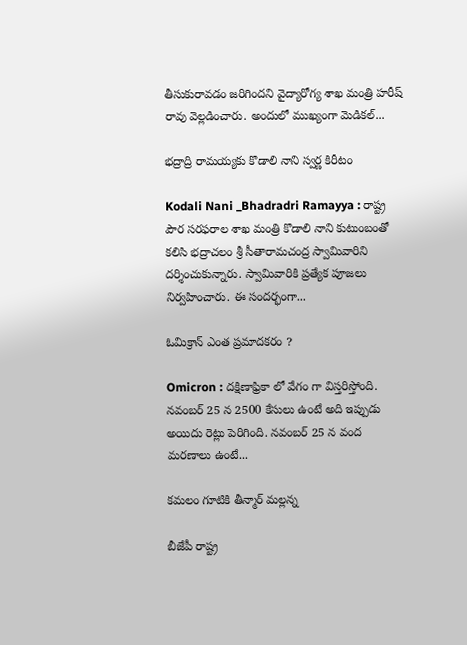తీసుకురావడం జరిగిందని వైద్యారోగ్య శాఖ మంత్రి హరీష్ రావు వెల్లడించారు. అందులో ముఖ్యంగా మెడికల్...

భద్రాద్రి రామయ్యకు కొడాలి నాని స్వర్ణ కిరీటం

Kodali Nani _Bhadradri Ramayya : రాష్ట్ర పౌర సరఫరాల శాఖ మంత్రి కొడాలి నాని కుటుంబంతో కలిసి భద్రాచలం శ్రీ సీతారామచంద్ర స్వామివారిని దర్శించుకున్నారు. స్వామివారికి ప్రత్యేక పూజలు నిర్వహించారు. ఈ సందర్భంగా...

ఓమిక్రాన్ ఎంత ప్రమాదకరం ?

Omicron : దక్షిణాఫ్రికా లో వేగం గా విస్తరిస్తోంది. నవంబర్ 25 న 2500 కేసులు ఉంటే అది ఇప్పుడు అయిదు రెట్లు పెరిగింది. నవంబర్ 25 న వంద మరణాలు ఉంటే...

కమలం గూటికి తీన్మార్ మల్లన్న

బీజేపీ రాష్ట్ర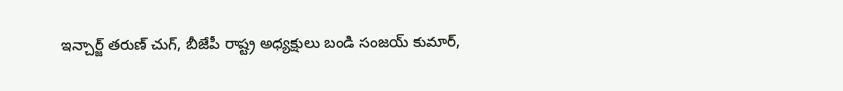ఇన్చార్జ్ తరుణ్ చుగ్, బీజేపీ రాష్ట్ర అధ్యక్షులు బండి సంజయ్ కుమార్,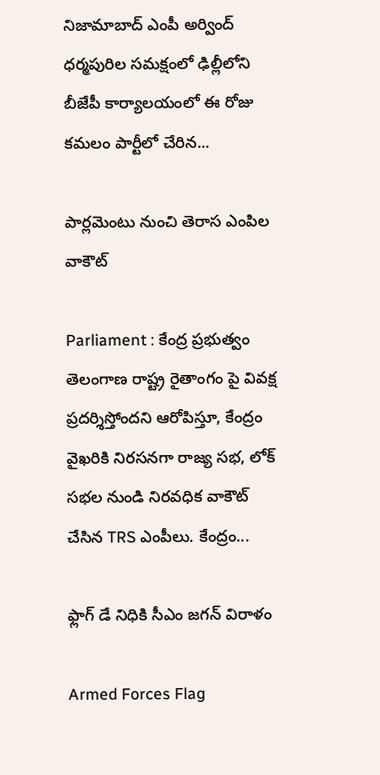నిజామాబాద్ ఎంపీ అర్వింద్ ధర్మపురిల సమక్షంలో ఢిల్లీలోని బీజేపీ కార్యాలయంలో ఈ రోజు కమలం పార్టీలో చేరిన...

పార్లమెంటు నుంచి తెరాస ఎంపిల వాకౌట్

Parliament : కేంద్ర ప్రభుత్వం తెలంగాణ రాష్ట్ర రైతాంగం పై వివక్ష ప్రదర్శిస్తోందని ఆరోపిస్తూ, కేంద్రం వైఖరికి నిరసనగా రాజ్య సభ, లోక్ సభల నుండి నిరవధిక వాకౌట్ చేసిన TRS ఎంపీలు. కేంద్రం...

ఫ్లాగ్ డే నిధికి సీఎం జగన్‌ విరాళం

Armed Forces Flag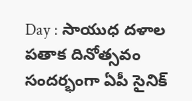Day : సాయుధ దళాల పతాక దినోత్సవం సందర్భంగా ఏపీ సైనిక్‌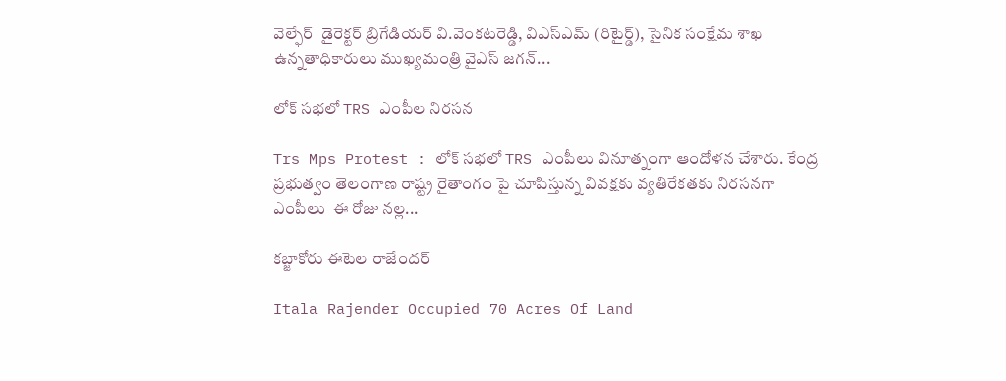వెల్ఫేర్  డైరెక్టర్‌ బ్రిగేడియర్‌ వి.వెంకటరెడ్డి, విఎస్‌ఎమ్‌ (రిటైర్డ్‌), సైనిక సంక్షేమ శాఖ ఉన్నతాధికారులు ముఖ్యమంత్రి వైఎస్ జగన్...

లోక్ సభలో TRS ఎంపీల నిరసన

Trs Mps Protest : లోక్ సభలో TRS ఎంపీలు వినూత్నంగా ఆందోళన చేశారు. కేంద్ర ప్రభుత్వం తెలంగాణ రాష్ట్ర రైతాంగం పై చూపిస్తున్న వివక్షకు వ్యతిరేకతకు నిరసనగా ఎంపీలు  ఈ రోజు నల్ల...

కబ్జాకోరు ఈటెల రాజేందర్

Itala Rajender Occupied 70 Acres Of Land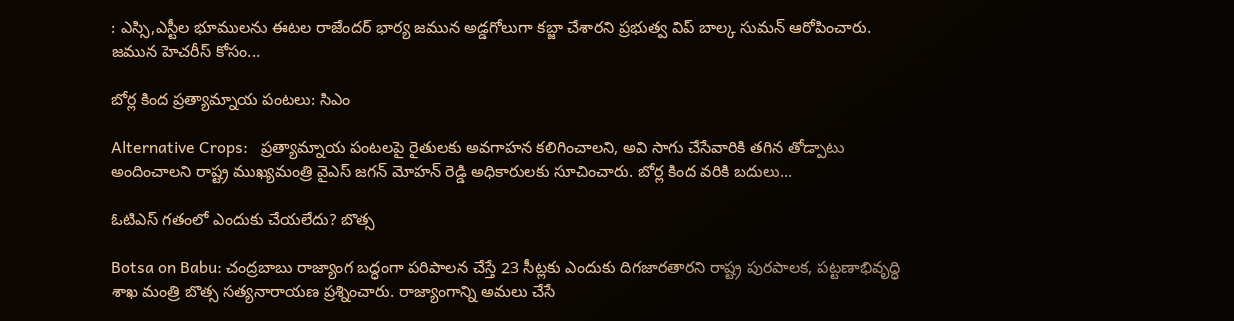: ఎస్సి,ఎస్టీల భూములను ఈటల రాజేందర్ భార్య జమున అడ్డగోలుగా కబ్జా చేశారని ప్రభుత్వ విప్ బాల్క సుమన్ ఆరోపించారు. జమున హెచరీస్ కోసం...

బోర్ల కింద ప్రత్యామ్నాయ పంటలు: సిఎం

Alternative Crops:   ప్రత్యామ్నాయ పంటలపై రైతులకు అవగాహన కలిగించాలని, అవి సాగు చేసేవారికి తగిన తోడ్పాటు అందించాలని రాష్ట్ర ముఖ్యమంత్రి వైఎస్ జగన్ మోహన్ రెడ్డి అధికారులకు సూచించారు. బోర్ల కింద వరికి బదులు...

ఓటిఎస్ గతంలో ఎందుకు చేయలేదు? బొత్స

Botsa on Babu: చంద్రబాబు రాజ్యాంగ బద్ధంగా పరిపాలన చేస్తే 23 సీట్లకు ఎందుకు దిగజారతారని రాష్ట్ర పురపాలక, పట్టణాభివృద్ధి శాఖ మంత్రి బొత్స సత్యనారాయణ ప్రశ్నించారు. రాజ్యాంగాన్ని అమలు చేసే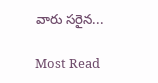వారు సరైన...

Most Read